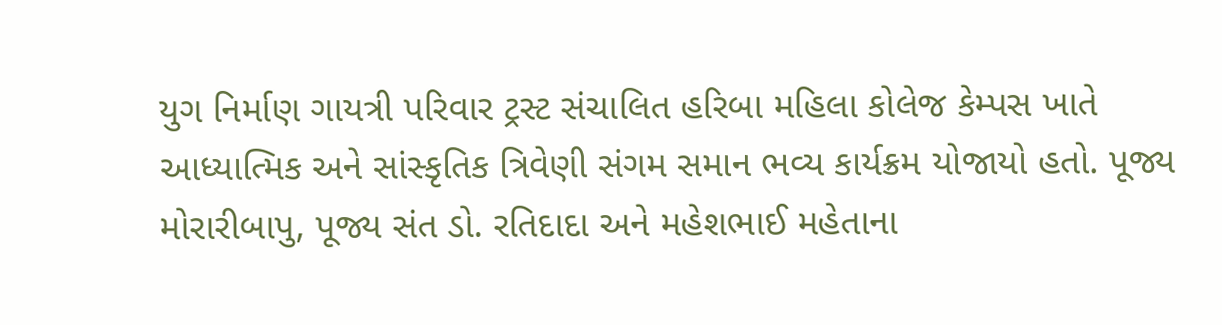યુગ નિર્માણ ગાયત્રી પરિવાર ટ્રસ્ટ સંચાલિત હરિબા મહિલા કોલેજ કેમ્પસ ખાતે આધ્યાત્મિક અને સાંસ્કૃતિક ત્રિવેણી સંગમ સમાન ભવ્ય કાર્યક્રમ યોજાયો હતો. પૂજ્ય મોરારીબાપુ, પૂજ્ય સંત ડો. રતિદાદા અને મહેશભાઈ મહેતાના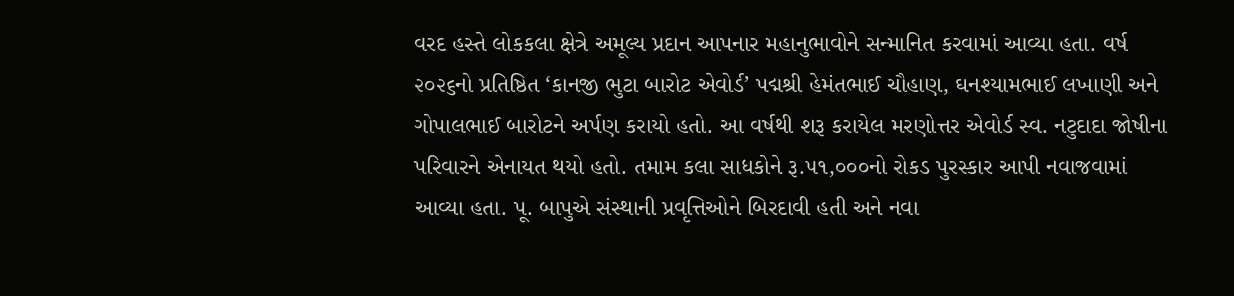વરદ હસ્તે લોકકલા ક્ષેત્રે અમૂલ્ય પ્રદાન આપનાર મહાનુભાવોને સન્માનિત કરવામાં આવ્યા હતા. વર્ષ ૨૦૨૬નો પ્રતિષ્ઠિત ‘કાનજી ભુટા બારોટ એવોર્ડ’ પદ્મશ્રી હેમંતભાઈ ચૌહાણ, ઘનશ્યામભાઈ લખાણી અને ગોપાલભાઈ બારોટને અર્પણ કરાયો હતો. આ વર્ષથી શરૂ કરાયેલ મરણોત્તર એવોર્ડ સ્વ. નટુદાદા જોષીના પરિવારને એનાયત થયો હતો. તમામ કલા સાધકોને રૂ.૫૧,૦૦૦નો રોકડ પુરસ્કાર આપી નવાજવામાં આવ્યા હતા. પૂ. બાપુએ સંસ્થાની પ્રવૃત્તિઓને બિરદાવી હતી અને નવા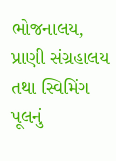ભોજનાલય, પ્રાણી સંગ્રહાલય તથા સ્વિમિંગ પૂલનું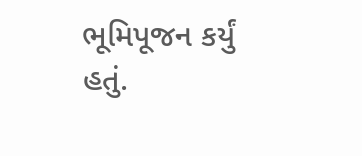ભૂમિપૂજન કર્યું હતું.